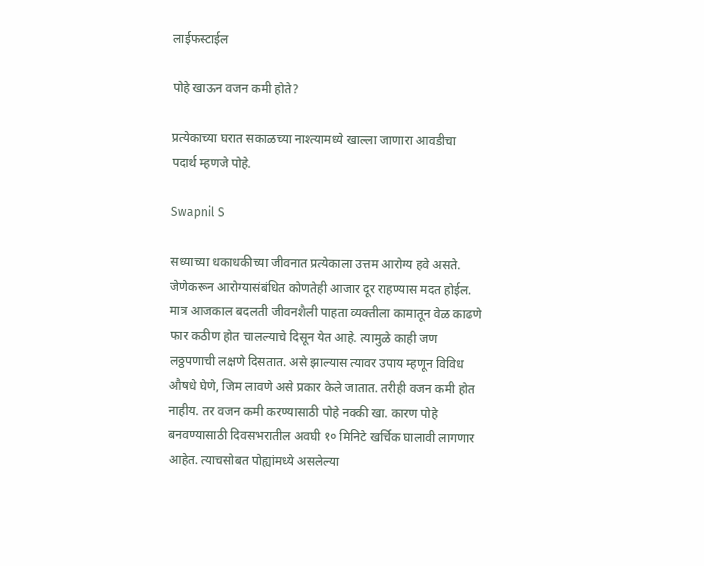लाईफस्टाईल

पोहे खाऊन वजन कमी होते?

प्रत्येकाच्या घरात सकाळच्या नाश्त्यामध्ये खाल्ला जाणारा आवडीचा पदार्थ म्हणजे पोहे.

Swapnil S

सध्याच्या धकाधकीच्या जीवनात प्रत्येकाला उत्तम आरोग्य हवे असते. जेणेकरून आरोग्यासंबंधित कोणतेही आजार दूर राहण्यास मदत होईल. मात्र आजकाल बदलती जीवनशैली पाहता व्यक्तीला कामातून वेळ काढणे फार कठीण होत चालल्याचे दिसून येत आहे. त्यामुळे काही जण लठ्ठपणाची लक्षणे दिसतात. असे झाल्यास त्यावर उपाय म्हणून विविध औषधे घेणे, जिम लावणे असे प्रकार केले जातात. तरीही वजन कमी होत नाहीय. तर वजन कमी करण्यासाठी पोहे नक्की खा. कारण पोहे बनवण्यासाठी दिवसभरातील अवघी १० मिनिटे खर्चिक घालावी लागणार आहेत. त्याचसोबत पोह्यांमध्ये असलेल्या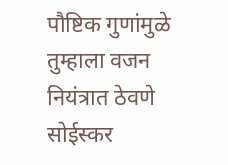पौष्टिक गुणांमुळे तुम्हाला वजन नियंत्रात ठेवणे सोईस्कर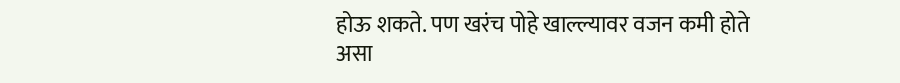होऊ शकते. पण खरंच पोहे खाल्ल्यावर वजन कमी होते असा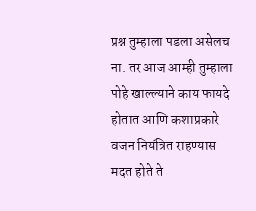प्रश्न तुम्हाला पडला असेलच ना. तर आज आम्ही तुम्हाला पोहे खाल्ल्याने काय फायदे होतात आणि कशाप्रकारे वजन नियंत्रित राहण्यास मदत होते ते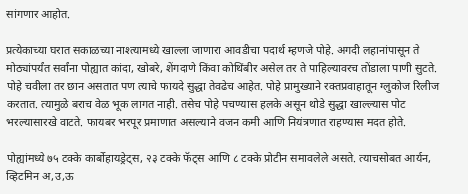सांगणार आहोत.

प्रत्येकाच्या घरात सकाळच्या नाश्त्यामध्ये खाल्ला जाणारा आवडीचा पदार्थ म्हणजे पोहे. अगदी लहानांपासून ते मोठ्यांपर्यंत सर्वांना पोह्यात कांदा, खोबरे, शेंगदाणे किंवा कोथिंबीर असेल तर ते पाहिल्यावरच तोंडाला पाणी सुटते. पोहे चवीला तर छान असतात पण त्याचे फायदे सुद्धा तेवढेच आहेत. पोहे प्रामुख्याने रक्तप्रवाहातून ग्लुकोज रिलीज करतात. त्यामुळे बराच वेळ भूक लागत नाही. तसेच पोहे पचण्यास हलके असून थोडे सुद्धा खाल्ल्यास पोट भरल्यासारखे वाटते. फायबर भरपूर प्रमाणात असल्याने वजन कमी आणि नियंत्रणात राहण्यास मदत होते.

पोह्यांमध्ये ७५ टक्के कार्बोहायड्रेट्स, २३ टक्के फॅट्स आणि ८ टक्के प्रोटीन समावलेले असते. त्याचसोबत आर्यन, व्हिटमिन अ,उ,ऊ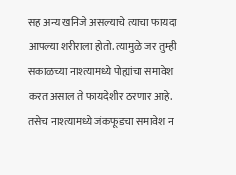सह अन्य खनिजे असल्याचे त्याचा फायदा आपल्या शरीराला होतो. त्यामुळे जर तुम्ही सकाळच्या नाश्त्यामध्ये पोह्यांचा समावेश करत असाल ते फायदेशीर ठरणार आहे. तसेच नाश्त्यामध्ये जंकफूडचा समावेश न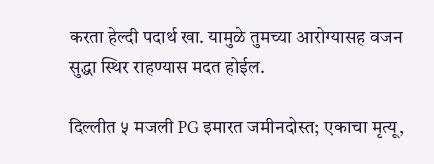करता हेल्दी पदार्थ खा. यामुळे तुमच्या आरोग्यासह वजन सुद्धा स्थिर राहण्यास मदत होईल.

दिल्लीत ५ मजली PG इमारत जमीनदोस्त; एकाचा मृत्यू,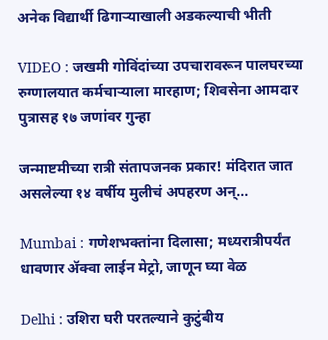अनेक विद्यार्थी ढिगाऱ्याखाली अडकल्याची भीती

VIDEO : जखमी गोविंदांच्या उपचारावरून पालघरच्या रुग्णालयात कर्मचाऱ्याला मारहाण; शिवसेना आमदार पुत्रासह १७ जणांवर गुन्हा

जन्माष्टमीच्या रात्री संतापजनक प्रकार! मंदिरात जात असलेल्या १४ वर्षीय मुलीचं अपहरण अन्...

Mumbai : गणेशभक्तांना दिलासा; मध्यरात्रीपर्यंत धावणार ॲक्वा लाईन मेट्रो, जाणून घ्या वेळ

Delhi : उशिरा घरी परतल्याने कुटुंबीय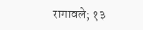रागावले; १३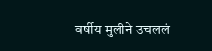वर्षीय मुलीने उचललं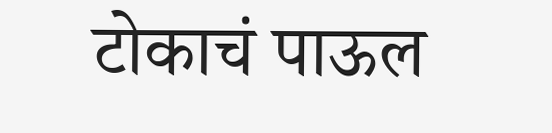टोकाचं पाऊल